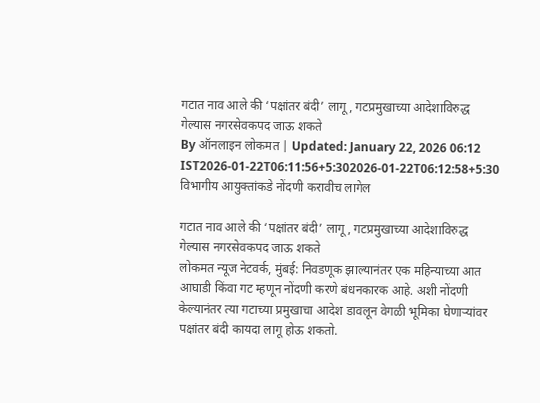गटात नाव आले की ‘पक्षांतर बंदी’ लागू, गटप्रमुखाच्या आदेशाविरुद्ध गेल्यास नगरसेवकपद जाऊ शकते
By ऑनलाइन लोकमत | Updated: January 22, 2026 06:12 IST2026-01-22T06:11:56+5:302026-01-22T06:12:58+5:30
विभागीय आयुक्तांकडे नोंदणी करावीच लागेल

गटात नाव आले की ‘पक्षांतर बंदी’ लागू, गटप्रमुखाच्या आदेशाविरुद्ध गेल्यास नगरसेवकपद जाऊ शकते
लोकमत न्यूज नेटवर्क, मुंबई: निवडणूक झाल्यानंतर एक महिन्याच्या आत आघाडी किंवा गट म्हणून नोंदणी करणे बंधनकारक आहे. अशी नोंदणी केल्यानंतर त्या गटाच्या प्रमुखाचा आदेश डावलून वेगळी भूमिका घेणाऱ्यांवर पक्षांतर बंदी कायदा लागू होऊ शकतो.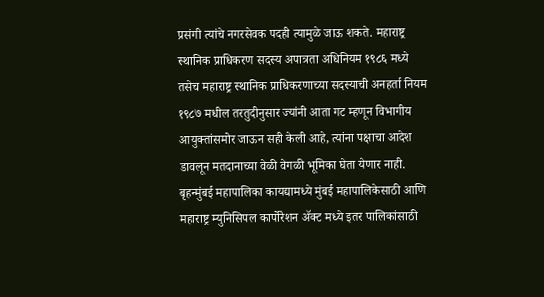प्रसंगी त्यांचे नगरसेवक पदही त्यामुळे जाऊ शकते. महाराष्ट्र स्थानिक प्राधिकरण सदस्य अपात्रता अधिनियम १९८६ मध्ये तसेच महाराष्ट्र स्थानिक प्राधिकरणाच्या सदस्याची अनहर्ता नियम १९८७ मधील तरतुदीनुसार ज्यांनी आता गट म्हणून विभागीय आयुक्तांसमोर जाऊन सही केली आहे, त्यांना पक्षाचा आदेश डावलून मतदानाच्या वेळी वेगळी भूमिका घेता येणार नाही.
बृहन्मुंबई महापालिका कायद्यामध्ये मुंबई महापालिकेसाठी आणि महाराष्ट्र म्युनिसिपल कार्पोरेशन ॲक्ट मध्ये इतर पालिकांसाठी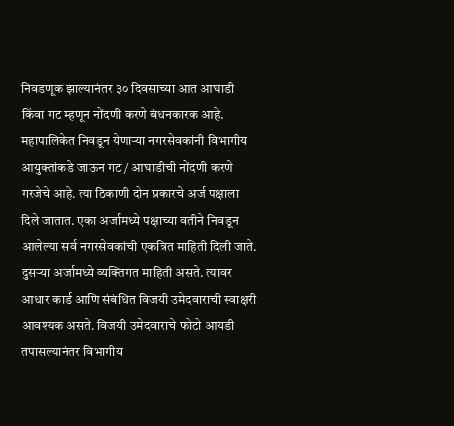निवडणूक झाल्यानंतर ३० दिवसाच्या आत आघाडी किंवा गट म्हणून नोंदणी करणे बंधनकारक आहे. महापालिकेत निवडून येणाऱ्या नगरसेवकांनी विभागीय आयुक्तांकडे जाऊन गट / आघाडीची नोंदणी करणे गरजेचे आहे. त्या ठिकाणी दोन प्रकारचे अर्ज पक्षाला दिले जातात. एका अर्जामध्ये पक्षाच्या वतीने निवडून आलेल्या सर्व नगरसेवकांची एकत्रित माहिती दिली जाते. दुसऱ्या अर्जामध्ये व्यक्तिगत माहिती असते. त्यावर आधार कार्ड आणि संबंधित विजयी उमेदवाराची स्वाक्षरी आवश्यक असते. विजयी उमेदवाराचे फोटो आयडी तपासल्यानंतर विभागीय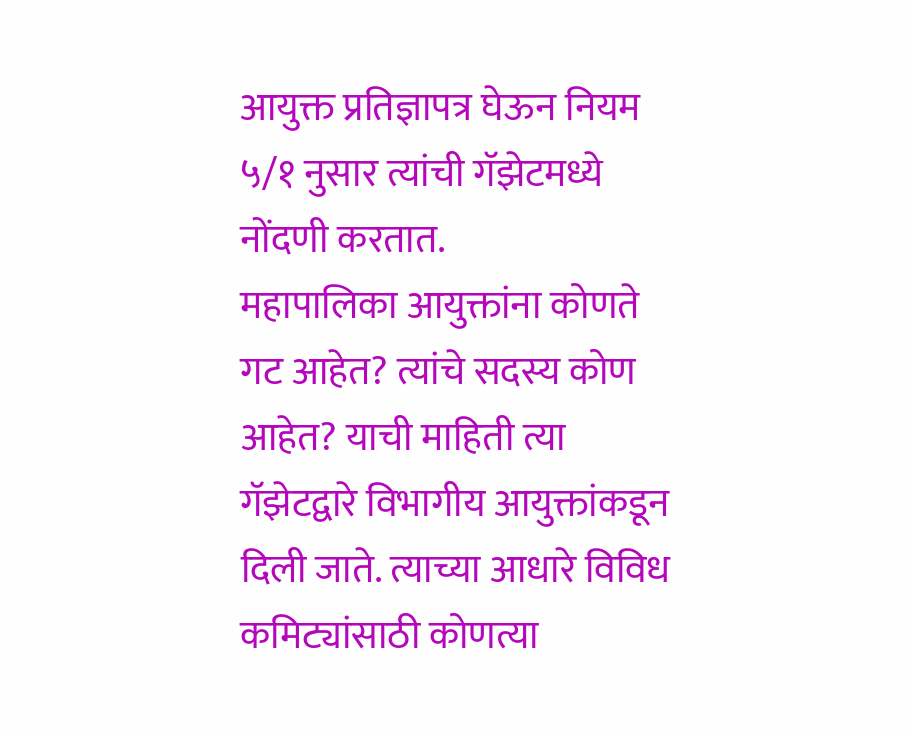आयुक्त प्रतिज्ञापत्र घेऊन नियम ५/१ नुसार त्यांची गॅझेटमध्ये नोंदणी करतात.
महापालिका आयुक्तांना कोणते गट आहेत? त्यांचे सदस्य कोण आहेत? याची माहिती त्या गॅझेटद्वारे विभागीय आयुक्तांकडून दिली जाते. त्याच्या आधारे विविध कमिट्यांसाठी कोणत्या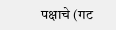पक्षाचे (गट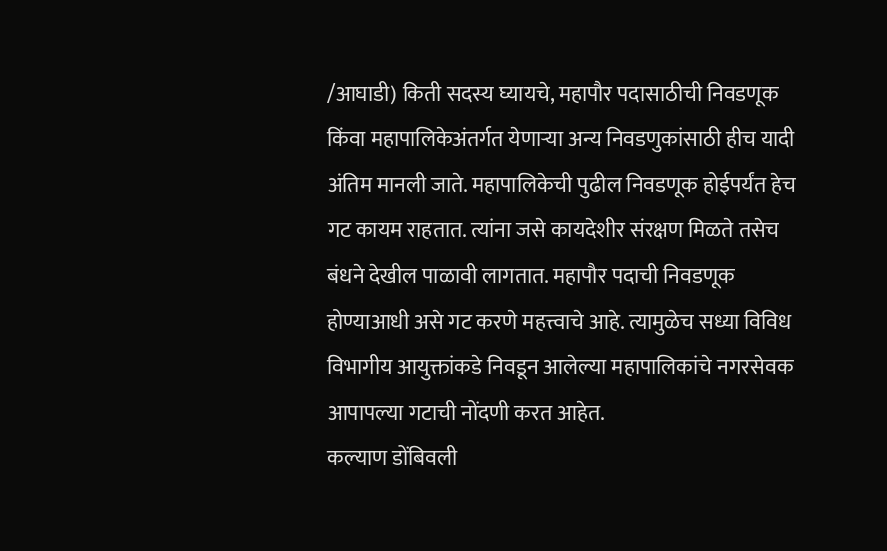/आघाडी) किती सदस्य घ्यायचे, महापौर पदासाठीची निवडणूक किंवा महापालिकेअंतर्गत येणाऱ्या अन्य निवडणुकांसाठी हीच यादी अंतिम मानली जाते. महापालिकेची पुढील निवडणूक होईपर्यंत हेच गट कायम राहतात. त्यांना जसे कायदेशीर संरक्षण मिळते तसेच बंधने देखील पाळावी लागतात. महापौर पदाची निवडणूक होण्याआधी असे गट करणे महत्त्वाचे आहे. त्यामुळेच सध्या विविध विभागीय आयुक्तांकडे निवडून आलेल्या महापालिकांचे नगरसेवक आपापल्या गटाची नोंदणी करत आहेत.
कल्याण डोंबिवली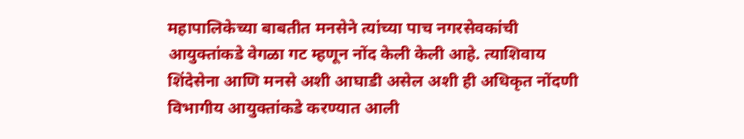महापालिकेच्या बाबतीत मनसेने त्यांच्या पाच नगरसेवकांची आयुक्तांकडे वेगळा गट म्हणून नोंद केली केली आहे. त्याशिवाय शिंदेसेना आणि मनसे अशी आघाडी असेल अशी ही अधिकृत नोंदणी विभागीय आयुक्तांकडे करण्यात आली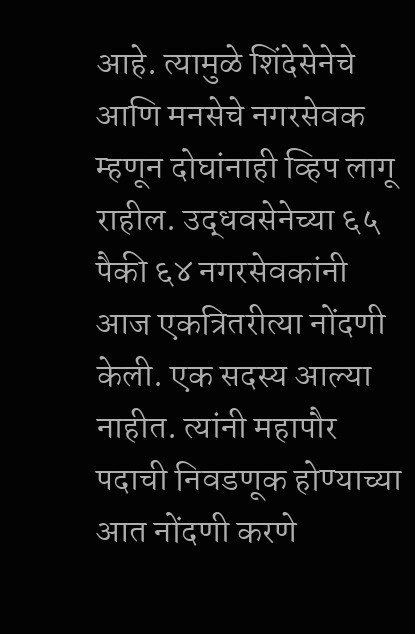आहे. त्यामुळे शिंदेसेनेचे आणि मनसेचे नगरसेवक म्हणून दोघांनाही व्हिप लागू राहील. उद्धवसेनेच्या ६५ पैकी ६४ नगरसेवकांनी आज एकत्रितरीत्या नोंदणी केली. एक सदस्य आल्या नाहीत. त्यांनी महापौर पदाची निवडणूक होण्याच्या आत नोंदणी करणे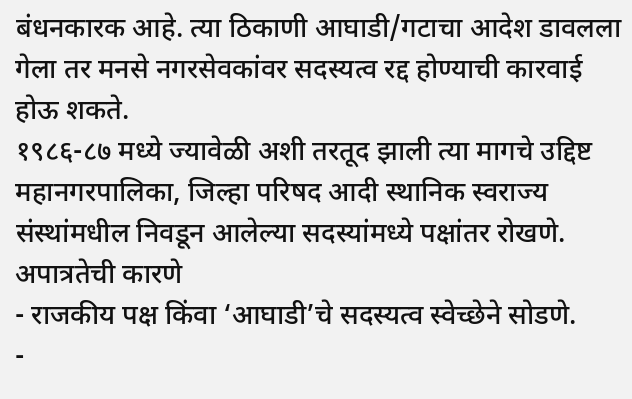बंधनकारक आहे. त्या ठिकाणी आघाडी/गटाचा आदेश डावलला गेला तर मनसे नगरसेवकांवर सदस्यत्व रद्द होण्याची कारवाई होऊ शकते.
१९८६-८७ मध्ये ज्यावेळी अशी तरतूद झाली त्या मागचे उद्दिष्ट
महानगरपालिका, जिल्हा परिषद आदी स्थानिक स्वराज्य संस्थांमधील निवडून आलेल्या सदस्यांमध्ये पक्षांतर रोखणे.
अपात्रतेची कारणे
- राजकीय पक्ष किंवा ‘आघाडी’चे सदस्यत्व स्वेच्छेने सोडणे.
-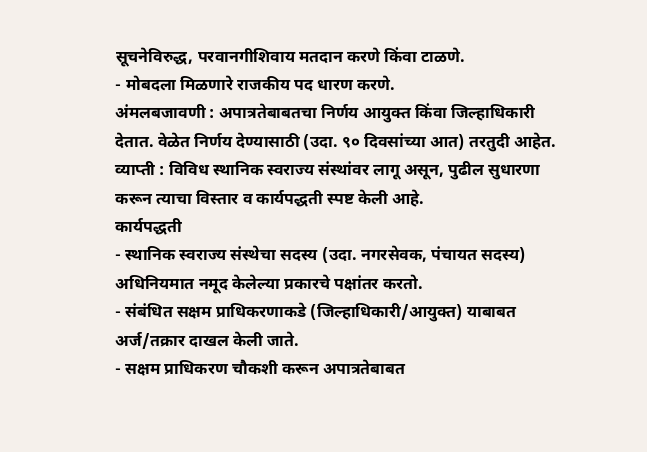सूचनेविरुद्ध, परवानगीशिवाय मतदान करणे किंवा टाळणे.
- मोबदला मिळणारे राजकीय पद धारण करणे.
अंमलबजावणी : अपात्रतेबाबतचा निर्णय आयुक्त किंवा जिल्हाधिकारी देतात. वेळेत निर्णय देण्यासाठी (उदा. ९० दिवसांच्या आत) तरतुदी आहेत.
व्याप्ती : विविध स्थानिक स्वराज्य संस्थांवर लागू असून, पुढील सुधारणा करून त्याचा विस्तार व कार्यपद्धती स्पष्ट केली आहे.
कार्यपद्धती
- स्थानिक स्वराज्य संस्थेचा सदस्य (उदा. नगरसेवक, पंचायत सदस्य) अधिनियमात नमूद केलेल्या प्रकारचे पक्षांतर करतो.
- संबंधित सक्षम प्राधिकरणाकडे (जिल्हाधिकारी/आयुक्त) याबाबत अर्ज/तक्रार दाखल केली जाते.
- सक्षम प्राधिकरण चौकशी करून अपात्रतेबाबत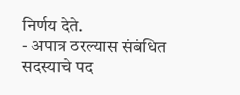निर्णय देते.
- अपात्र ठरल्यास संबंधित सदस्याचे पद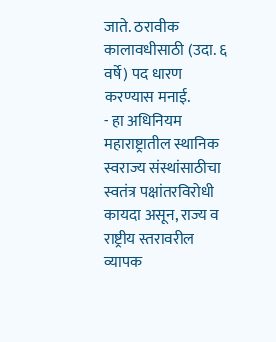जाते. ठरावीक कालावधीसाठी (उदा. ६ वर्षे) पद धारण करण्यास मनाई.
- हा अधिनियम महाराष्ट्रातील स्थानिक स्वराज्य संस्थांसाठीचा स्वतंत्र पक्षांतरविरोधी कायदा असून, राज्य व राष्ट्रीय स्तरावरील व्यापक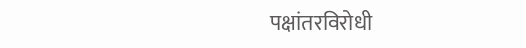पक्षांतरविरोधी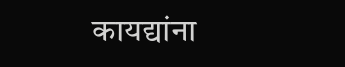कायद्यांना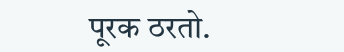पूरक ठरतो.